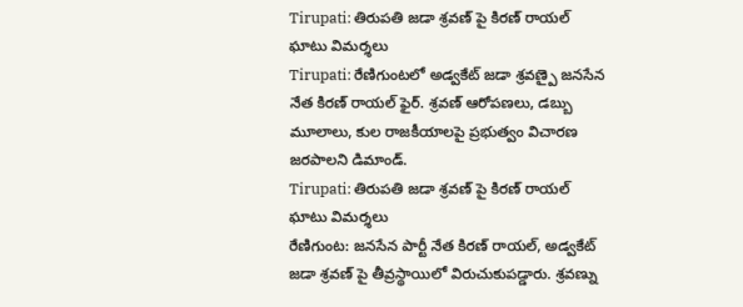Tirupati: తిరుపతి జడా శ్రవణ్ పై కిరణ్ రాయల్ ఘాటు విమర్శలు
Tirupati: రేణిగుంటలో అడ్వకేట్ జడా శ్రవణ్పై జనసేన నేత కిరణ్ రాయల్ ఫైర్. శ్రవణ్ ఆరోపణలు, డబ్బు మూలాలు, కుల రాజకీయాలపై ప్రభుత్వం విచారణ జరపాలని డిమాండ్.
Tirupati: తిరుపతి జడా శ్రవణ్ పై కిరణ్ రాయల్ ఘాటు విమర్శలు
రేణిగుంట: జనసేన పార్టీ నేత కిరణ్ రాయల్, అడ్వకేట్ జడా శ్రవణ్ పై తీవ్రస్థాయిలో విరుచుకుపడ్డారు. శ్రవణ్ను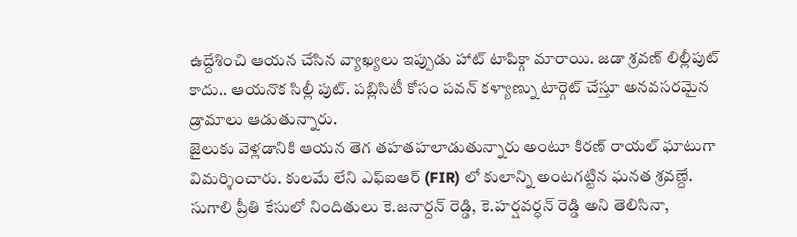ఉద్దేశించి ఆయన చేసిన వ్యాఖ్యలు ఇప్పుడు హాట్ టాపిక్గా మారాయి. జడా శ్రవణ్ లిల్లీపుట్ కాదు.. ఆయనొక సిల్లీ పుట్. పబ్లిసిటీ కోసం పవన్ కళ్యాణ్ను టార్గెట్ చేస్తూ అనవసరమైన డ్రామాలు ఆడుతున్నారు.
జైలుకు వెళ్లడానికి ఆయన తెగ తహతహలాడుతున్నారు అంటూ కిరణ్ రాయల్ ఘాటుగా విమర్శించారు. కులమే లేని ఎఫ్ఐఆర్ (FIR) లో కులాన్ని అంటగట్టిన ఘనత శ్రవణ్దే. సుగాలి ప్రీతి కేసులో నిందితులు కె.జనార్దన్ రెడ్డి, కె.హర్షవర్ధన్ రెడ్డి అని తెలిసినా,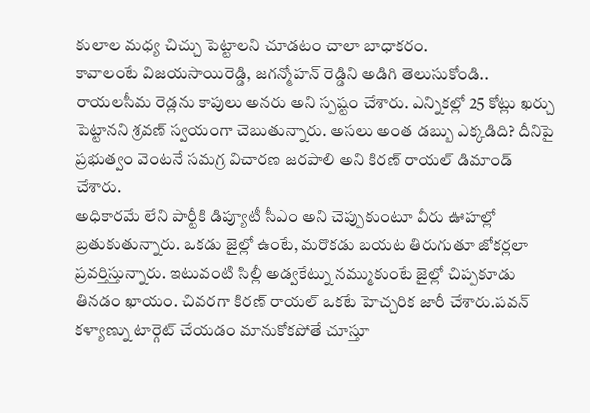కులాల మధ్య చిచ్చు పెట్టాలని చూడటం చాలా బాధాకరం.
కావాలంటే విజయసాయిరెడ్డి, జగన్మోహన్ రెడ్డిని అడిగి తెలుసుకోండి.. రాయలసీమ రెడ్లను కాపులు అనరు అని స్పష్టం చేశారు. ఎన్నికల్లో 25 కోట్లు ఖర్చు పెట్టానని శ్రవణ్ స్వయంగా చెబుతున్నారు. అసలు అంత డబ్బు ఎక్కడిది? దీనిపై ప్రభుత్వం వెంటనే సమగ్ర విచారణ జరపాలి అని కిరణ్ రాయల్ డిమాండ్ చేశారు.
అధికారమే లేని పార్టీకి డిప్యూటీ సీఎం అని చెప్పుకుంటూ వీరు ఊహల్లో బ్రతుకుతున్నారు. ఒకడు జైల్లో ఉంటే, మరొకడు బయట తిరుగుతూ జోకర్లలా ప్రవర్తిస్తున్నారు. ఇటువంటి సిల్లీ అడ్వకేట్ను నమ్ముకుంటే జైల్లో చిప్పకూడు తినడం ఖాయం. చివరగా కిరణ్ రాయల్ ఒకటే హెచ్చరిక జారీ చేశారు.పవన్ కళ్యాణ్ను టార్గెట్ చేయడం మానుకోకపోతే చూస్తూ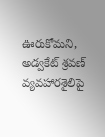ఊరుకోమని, అడ్వకేట్ శ్రవణ్ వ్యవహారశైలిపై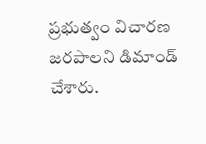ప్రభుత్వం విచారణ జరపాలని డిమాండ్ చేశారు.